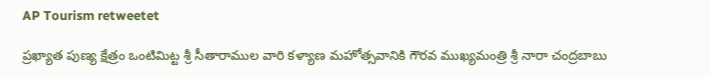AP Tourism retweetet

ప్రఖ్యాత పుణ్య క్షేత్రం ఒంటిమిట్ట శ్రీ సీతారాముల వారి కళ్యాణ మహోత్సవానికి గౌరవ ముఖ్యమంత్రి శ్రీ నారా చంద్రబాబు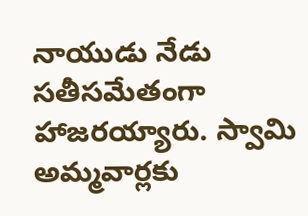నాయుడు నేడు సతీసమేతంగా హాజరయ్యారు. స్వామి అమ్మవార్లకు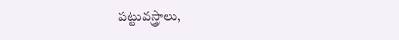పట్టువస్త్రాలు,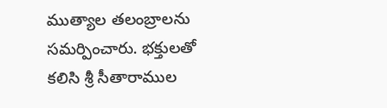ముత్యాల తలంబ్రాలను సమర్పించారు. భక్తులతో కలిసి శ్రీ సీతారాముల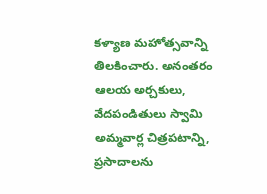కళ్యాణ మహోత్సవాన్ని తిలకించారు. అనంతరం ఆలయ అర్చకులు, వేదపండితులు స్వామి అమ్మవార్ల చిత్రపటాన్ని, ప్రసాదాలను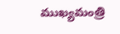ముఖ్యమంత్రి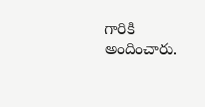గారికి అందించారు.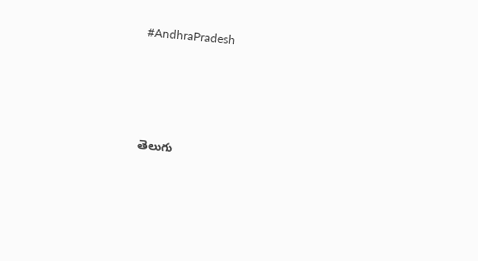#AndhraPradesh




తెలుగు